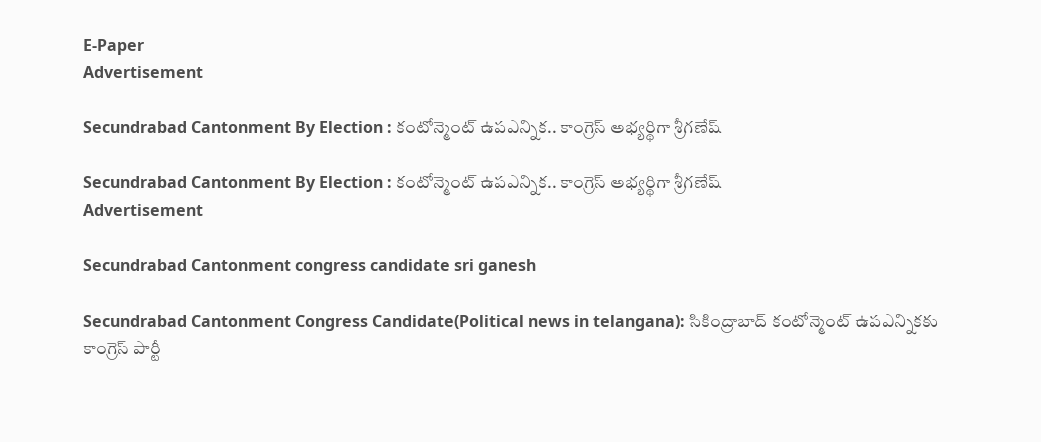E-Paper
Advertisement

Secundrabad Cantonment By Election : కంటోన్మెంట్ ఉపఎన్నిక.. కాంగ్రెస్ అభ్యర్థిగా శ్రీగణేష్

Secundrabad Cantonment By Election : కంటోన్మెంట్ ఉపఎన్నిక.. కాంగ్రెస్ అభ్యర్థిగా శ్రీగణేష్
Advertisement

Secundrabad Cantonment congress candidate sri ganesh

Secundrabad Cantonment Congress Candidate(Political news in telangana): సికింద్రాబాద్ కంటోన్మెంట్ ఉపఎన్నికకు కాంగ్రెస్ పార్టీ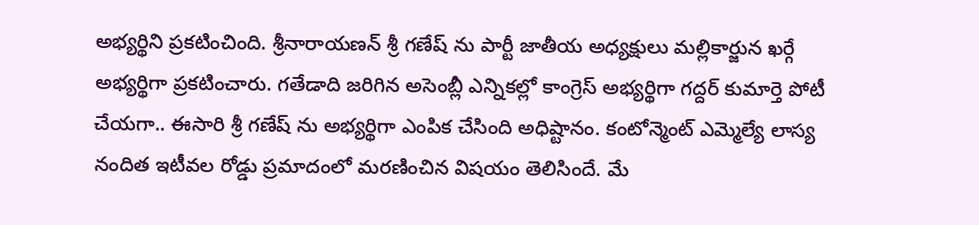అభ్యర్థిని ప్రకటించింది. శ్రీనారాయణన్ శ్రీ గణేష్ ను పార్టీ జాతీయ అధ్యక్షులు మల్లికార్జున ఖర్గే అభ్యర్థిగా ప్రకటించారు. గతేడాది జరిగిన అసెంబ్లీ ఎన్నికల్లో కాంగ్రెస్ అభ్యర్థిగా గద్దర్ కుమార్తె పోటీ చేయగా.. ఈసారి శ్రీ గణేష్ ను అభ్యర్థిగా ఎంపిక చేసింది అధిష్టానం. కంటోన్మెంట్ ఎమ్మెల్యే లాస్య నందిత ఇటీవల రోడ్డు ప్రమాదంలో మరణించిన విషయం తెలిసిందే. మే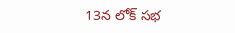13న లోక్ సభ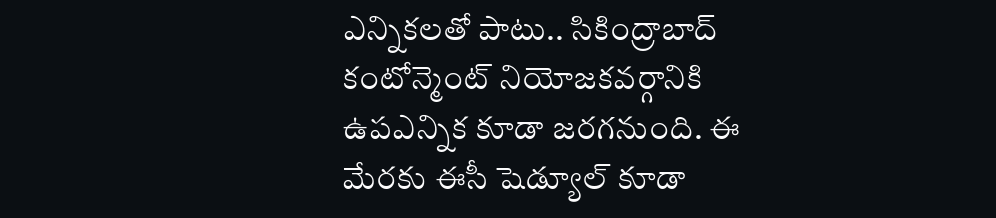ఎన్నికలతో పాటు.. సికింద్రాబాద్ కంటోన్మెంట్ నియోజకవర్గానికి ఉపఎన్నిక కూడా జరగనుంది. ఈ మేరకు ఈసీ షెడ్యూల్ కూడా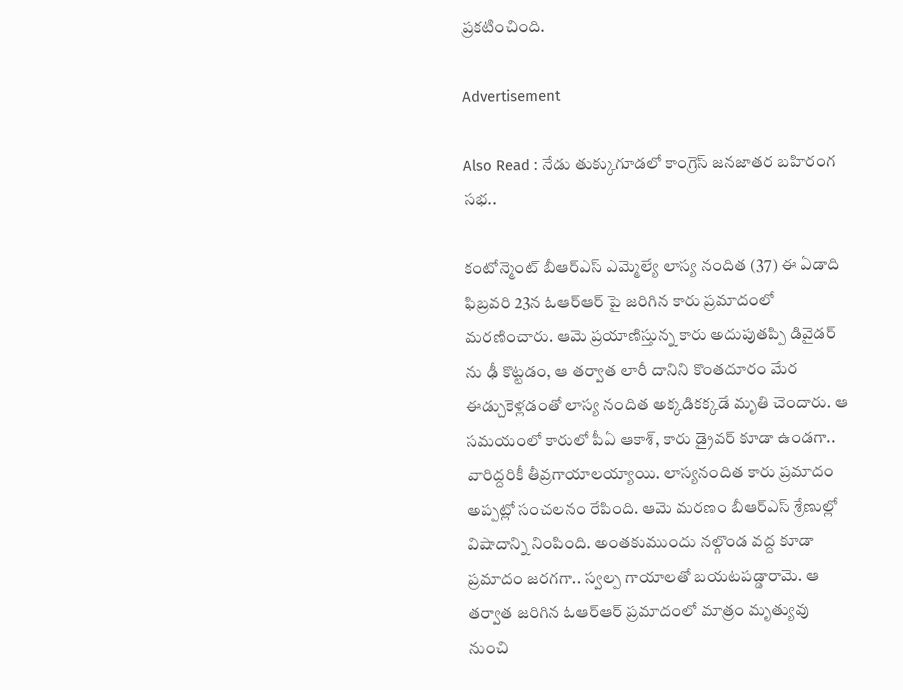ప్రకటించింది.

Advertisement

Also Read : నేడు తుక్కుగూడలో కాంగ్రెస్‌ జనజాతర బహిరంగ సభ..

కంటోన్మెంట్ బీఆర్ఎస్ ఎమ్మెల్యే లాస్య నందిత (37) ఈ ఏడాది ఫిబ్రవరి 23న ఓఆర్ఆర్ పై జరిగిన కారు ప్రమాదంలో మరణించారు. ఆమె ప్రయాణిస్తున్న కారు అదుపుతప్పి డివైడర్ ను ఢీ కొట్టడం, ఆ తర్వాత లారీ దానిని కొంతదూరం మేర ఈడ్చుకెళ్లడంతో లాస్య నందిత అక్కడికక్కడే మృతి చెందారు. ఆ సమయంలో కారులో పీఏ ఆకాశ్, కారు డ్రైవర్ కూడా ఉండగా.. వారిద్దరికీ తీవ్రగాయాలయ్యాయి. లాస్యనందిత కారు ప్రమాదం అప్పట్లో సంచలనం రేపింది. ఆమె మరణం బీఆర్ఎస్ శ్రేణుల్లో విషాదాన్ని నింపింది. అంతకుముందు నల్గొండ వద్ద కూడా ప్రమాదం జరగగా.. స్వల్ప గాయాలతో బయటపడ్డారామె. ఆ తర్వాత జరిగిన ఓఆర్ఆర్ ప్రమాదంలో మాత్రం మృత్యువు నుంచి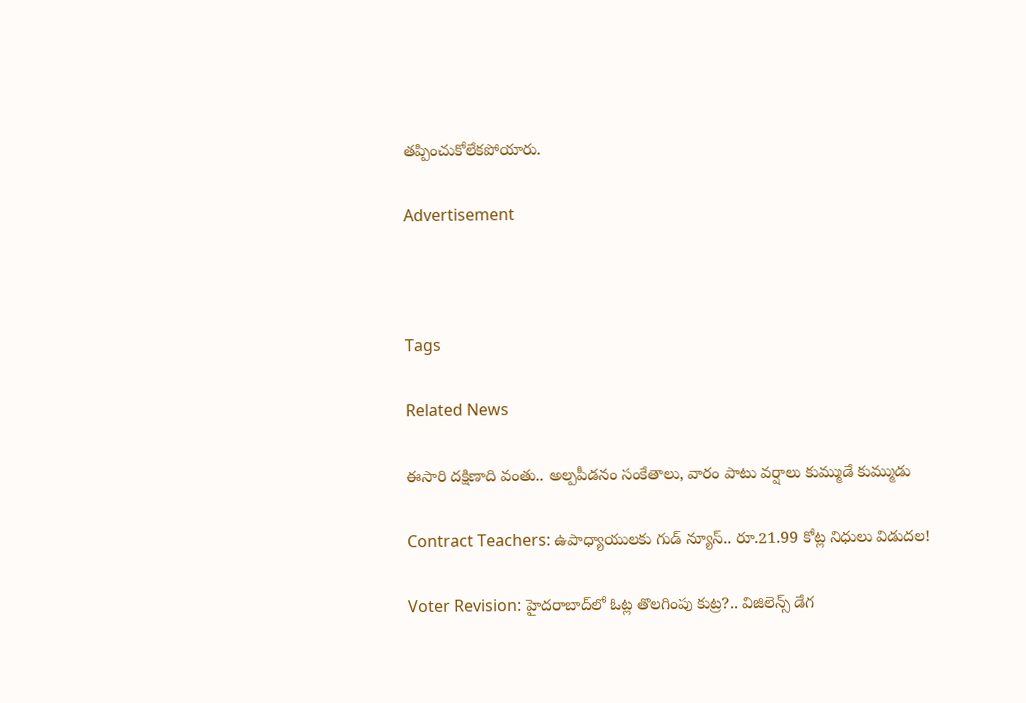తప్పించుకోలేకపోయారు.

Advertisement



Tags

Related News

ఈసారి దక్షిణాది వంతు.. అల్పపీడనం సంకేతాలు, వారం పాటు వర్షాలు కుమ్ముడే కుమ్ముడు

Contract Teachers: ఉపాధ్యాయులకు గుడ్ న్యూస్.. రూ.21.99 కోట్ల నిధులు విడుదల!

Voter Revision: హైదరాబాద్‌లో ఓట్ల తొలగింపు కుట్ర?.. విజిలెన్స్ డేగ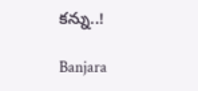కన్ను..!

Banjara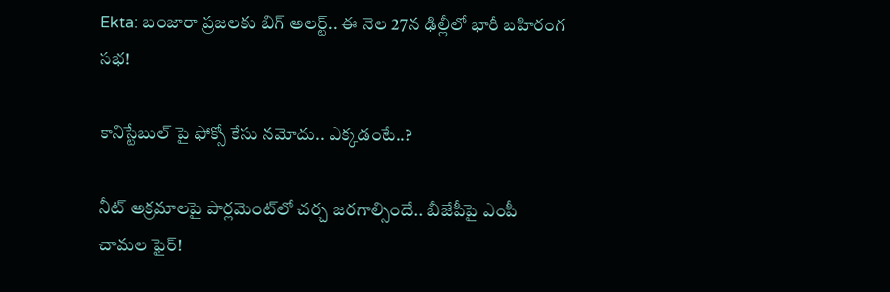Ekta: బంజారా ప్రజలకు బిగ్ అలర్ట్.. ఈ నెల 27న ఢిల్లీలో భారీ బహిరంగ సభ!

కానిస్టేబుల్ పై ఫోక్సో కేసు నమోదు.. ఎక్కడంటే..?

నీట్ అక్రమాలపై పార్లమెంట్‌లో చర్చ జరగాల్సిందే.. బీజేపీపై ఎంపీ చామల ఫైర్!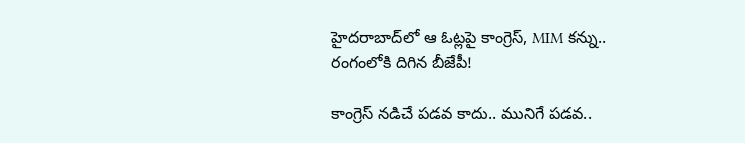హైదరాబాద్‌లో ఆ ఓట్లపై కాంగ్రెస్, MIM కన్ను.. రంగంలోకి దిగిన బీజేపీ!

కాంగ్రెస్ నడిచే పడవ కాదు.. మునిగే పడవ..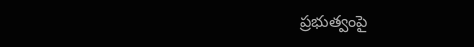ప్రభుత్వంపై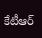కేటీఆర్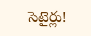సెటైర్లు!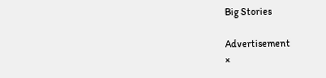Big Stories

Advertisement
×